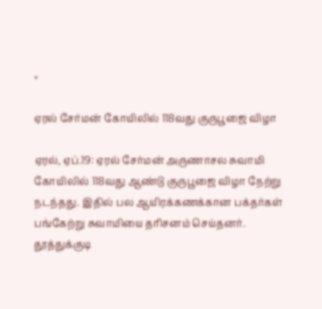×

ஏரல் சேர்மன் கோயிலில் 118வது குருபூஜை விழா

ஏரல், ஏப்.19: ஏரல் சேர்மன் அருணாசல சுவாமி கோயிலில் 118வது ஆண்டு குருபூஜை விழா நேற்று நடந்தது. இதில் பல ஆயிரக்கணக்கான பக்தர்கள் பங்கேற்று சுவாமியை தரிசனம் செய்தனர். தூத்துக்குடி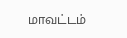மாவட்டம்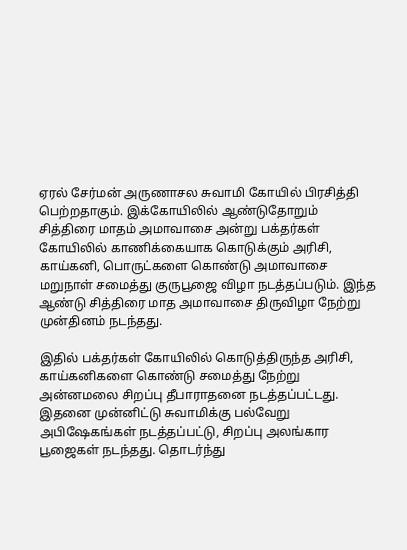ஏரல் சேர்மன் அருணாசல சுவாமி கோயில் பிரசித்தி பெற்றதாகும். இக்கோயிலில் ஆண்டுதோறும் சித்திரை மாதம் அமாவாசை அன்று பக்தர்கள் கோயிலில் காணிக்கையாக கொடுக்கும் அரிசி, காய்கனி, பொருட்களை கொண்டு அமாவாசை மறுநாள் சமைத்து குருபூஜை விழா நடத்தப்படும். இந்த ஆண்டு சித்திரை மாத அமாவாசை திருவிழா நேற்று முன்தினம் நடந்தது.

இதில் பக்தர்கள் கோயிலில் கொடுத்திருந்த அரிசி, காய்கனிகளை கொண்டு சமைத்து நேற்று அன்னமலை சிறப்பு தீபாராதனை நடத்தப்பட்டது. இதனை முன்னிட்டு சுவாமிக்கு பல்வேறு அபிஷேகங்கள் நடத்தப்பட்டு, சிறப்பு அலங்கார பூஜைகள் நடந்தது. தொடர்ந்து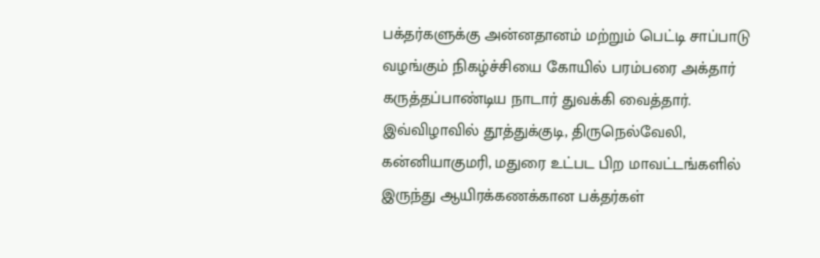பக்தர்களுக்கு அன்னதானம் மற்றும் பெட்டி சாப்பாடு வழங்கும் நிகழ்ச்சியை கோயில் பரம்பரை அக்தார் கருத்தப்பாண்டிய நாடார் துவக்கி வைத்தார். இவ்விழாவில் தூத்துக்குடி, திருநெல்வேலி, கன்னியாகுமரி, மதுரை உட்பட பிற மாவட்டங்களில் இருந்து ஆயிரக்கணக்கான பக்தர்கள்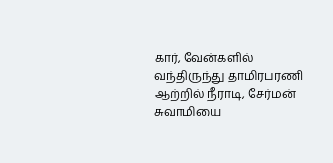கார், வேன்களில் வந்திருந்து தாமிரபரணி ஆற்றில் நீராடி, சேர்மன் சுவாமியை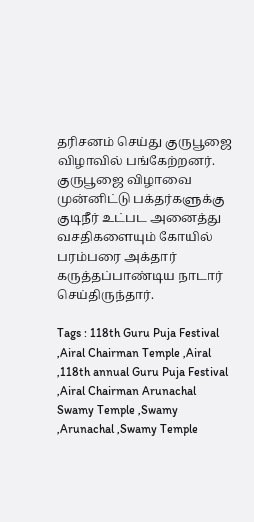தரிசனம் செய்து குருபூஜை விழாவில் பங்கேற்றனர். குருபூஜை விழாவை முன்னிட்டு பக்தர்களுக்கு குடிநீர் உட்பட அனைத்து வசதிகளையும் கோயில் பரம்பரை அக்தார் கருத்தப்பாண்டிய நாடார் செய்திருந்தார்.

Tags : 118th Guru Puja Festival ,Airal Chairman Temple ,Airal ,118th annual Guru Puja Festival ,Airal Chairman Arunachal Swamy Temple ,Swamy ,Arunachal ,Swamy Temple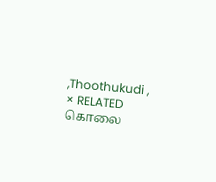,Thoothukudi ,
× RELATED கொலை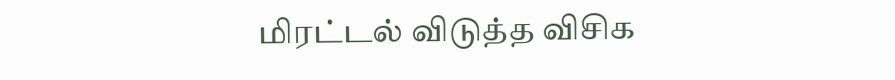மிரட்டல் விடுத்த விசிக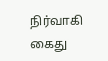நிர்வாகி கைது